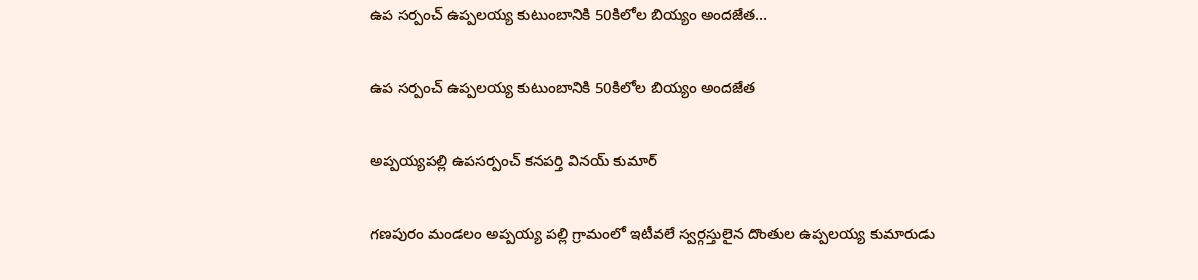ఉప సర్పంచ్ ఉప్పలయ్య కుటుంబానికి 50కిలోల బియ్యం అందజేత…

ఉప సర్పంచ్ ఉప్పలయ్య కుటుంబానికి 50కిలోల బియ్యం అందజేత

అప్పయ్యపల్లి ఉపసర్పంచ్ కనపర్తి వినయ్ కుమార్

గణపురం మండలం అప్పయ్య పల్లి గ్రామంలో ఇటీవలే స్వర్గస్తులైన దొంతుల ఉప్పలయ్య కుమారుడు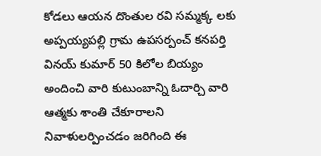కోడలు ఆయన దొంతుల రవి సమ్మక్క లకు అప్పయ్యపల్లి గ్రామ ఉపసర్పంచ్ కనపర్తి వినయ్ కుమార్ 50 కిలోల బియ్యం అందించి వారి కుటుంబాన్ని ఓదార్చి వారి ఆత్మకు శాంతి చేకూరాలని నివాళులర్పించడం జరిగింది ఈ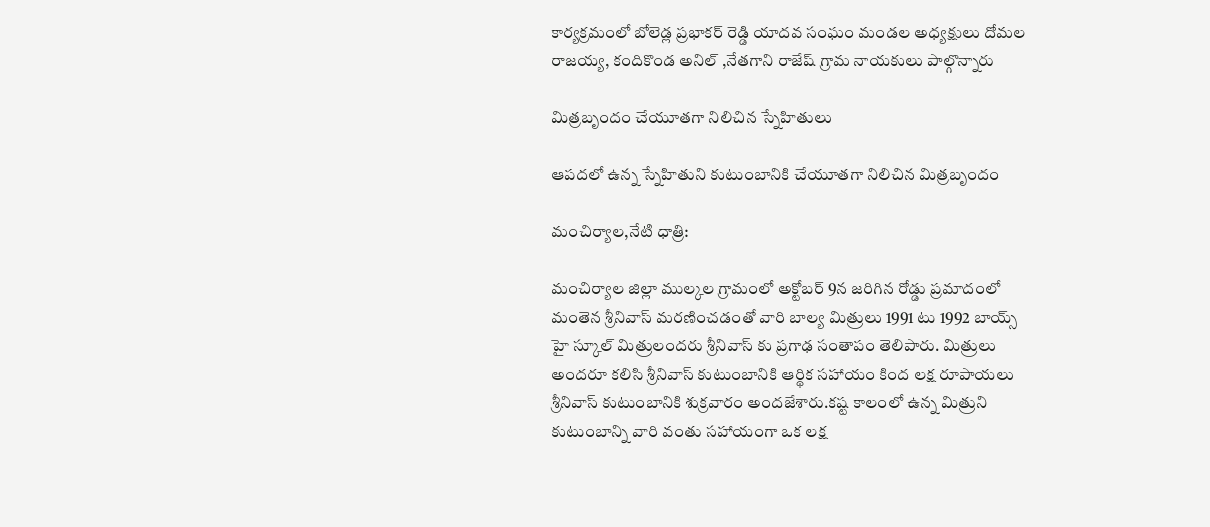కార్యక్రమంలో బోలెడ్ల ప్రభాకర్ రెడ్డి యాదవ సంఘం మండల అధ్యక్షులు దోమల రాజయ్య, కందికొండ అనిల్ ,నేతగాని రాజేష్ గ్రామ నాయకులు పాల్గొన్నారు

మిత్రబృందం చేయూతగా నిలిచిన స్నేహితులు

ఆపదలో ఉన్న స్నేహితుని కుటుంబానికి చేయూతగా నిలిచిన మిత్రబృందం

మంచిర్యాల,నేటి ధాత్రి:

మంచిర్యాల జిల్లా ముల్కల గ్రామంలో అక్టోబర్ 9న జరిగిన రోడ్డు ప్రమాదంలో మంతెన శ్రీనివాస్ మరణించడంతో వారి బాల్య మిత్రులు 1991 టు 1992 బాయ్స్ హై స్కూల్ మిత్రులందరు శ్రీనివాస్ కు ప్రగాఢ సంతాపం తెలిపారు. మిత్రులు అందరూ కలిసి శ్రీనివాస్ కుటుంబానికి ఆర్థిక సహాయం కింద లక్ష రూపాయలు శ్రీనివాస్ కుటుంబానికి శుక్రవారం అందజేశారు.కష్ట కాలంలో ఉన్న మిత్రుని కుటుంబాన్ని వారి వంతు సహాయంగా ఒక లక్ష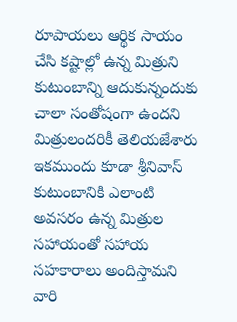రూపాయలు ఆర్థిక సాయం చేసి కష్టాల్లో ఉన్న మిత్రుని కుటుంబాన్ని ఆదుకున్నందుకు చాలా సంతోషంగా ఉందని మిత్రులందరికీ తెలియజేశారు ఇకముందు కూడా శ్రీనివాస్ కుటుంబానికి ఎలాంటి అవసరం ఉన్న మిత్రుల సహాయంతో సహాయ సహకారాలు అందిస్తామని వారి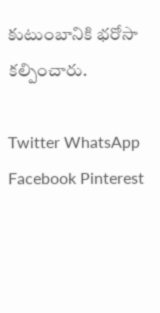కుటుంబానికి భరోసా కల్పించారు.

Twitter WhatsApp Facebook Pinterest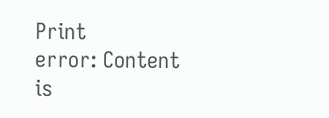Print
error: Content is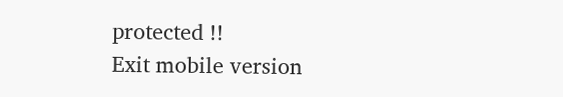protected !!
Exit mobile version